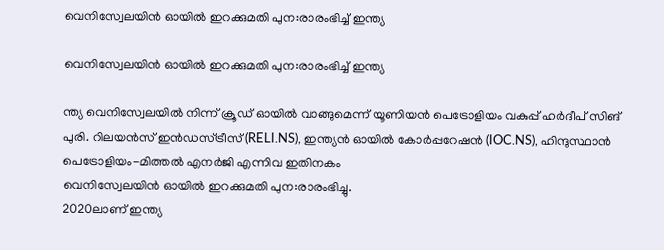വെനിസ്വേലയിൻ ഓയിൽ ഇറക്കുമതി പുന:രാരംഭിച്ച് ഇന്ത്യ

വെനിസ്വേലയിൻ ഓയിൽ ഇറക്കുമതി പുന:രാരംഭിച്ച് ഇന്ത്യ

ന്ത്യ വെനിസ്വേലയിൽ നിന്ന് ക്രൂഡ് ഓയിൽ വാങ്ങുമെന്ന് യൂണിയൻ പെട്രോളിയം വകുപ്പ് ഹർദീപ് സിങ് പുരി. റിലയൻസ് ഇൻഡസ്ട്രീസ് (RELI.NS), ഇന്ത്യൻ ഓയിൽ കോർപ്പറേഷൻ (IOC.NS), ഹിന്ദുസ്ഥാൻ പെട്രോളിയം-മിത്തൽ എനർജി എന്നിവ ഇതിനകം
വെനിസ്വേലയിൻ ഓയിൽ ഇറക്കുമതി പുന:രാരംഭിച്ചു.
2020ലാണ് ഇന്ത്യ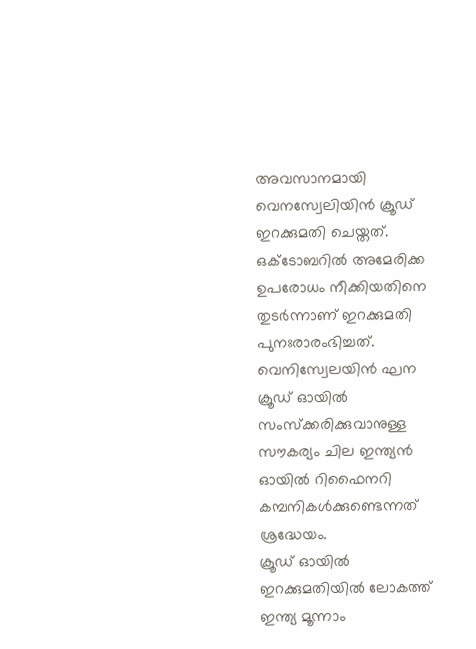അവസാനമായി വെനസ്വേലിയിൻ ക്രൂഡ് ഇറക്കുമതി ചെയ്തത്. ഒക്ടോബറിൽ അമേരിക്ക ഉപരോധം നീക്കിയതിനെ തുടർന്നാണ് ഇറക്കുമതി പുനഃരാരംഭിച്ചത്. വെനിസ്വേലയിൻ ഘന ക്രൂഡ് ഓയിൽ സംസ്ക്കരിക്കുവാനുള്ള സൗകര്യം ചില ഇന്ത്യൻ ഓയിൽ റിഫൈനറി കമ്പനികൾക്കുണ്ടെന്നത് ശ്രദ്ധേയം.
ക്രൂഡ് ഓയിൽ ഇറക്കുമതിയിൽ ലോകത്ത് ഇന്ത്യ മൂന്നാം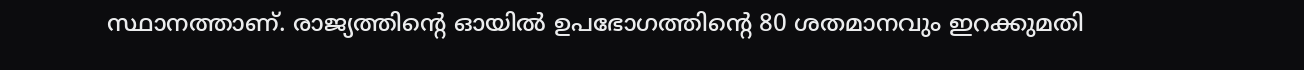സ്ഥാനത്താണ്. രാജ്യത്തിൻ്റെ ഓയിൽ ഉപഭോഗത്തിൻ്റെ 80 ശതമാനവും ഇറക്കുമതി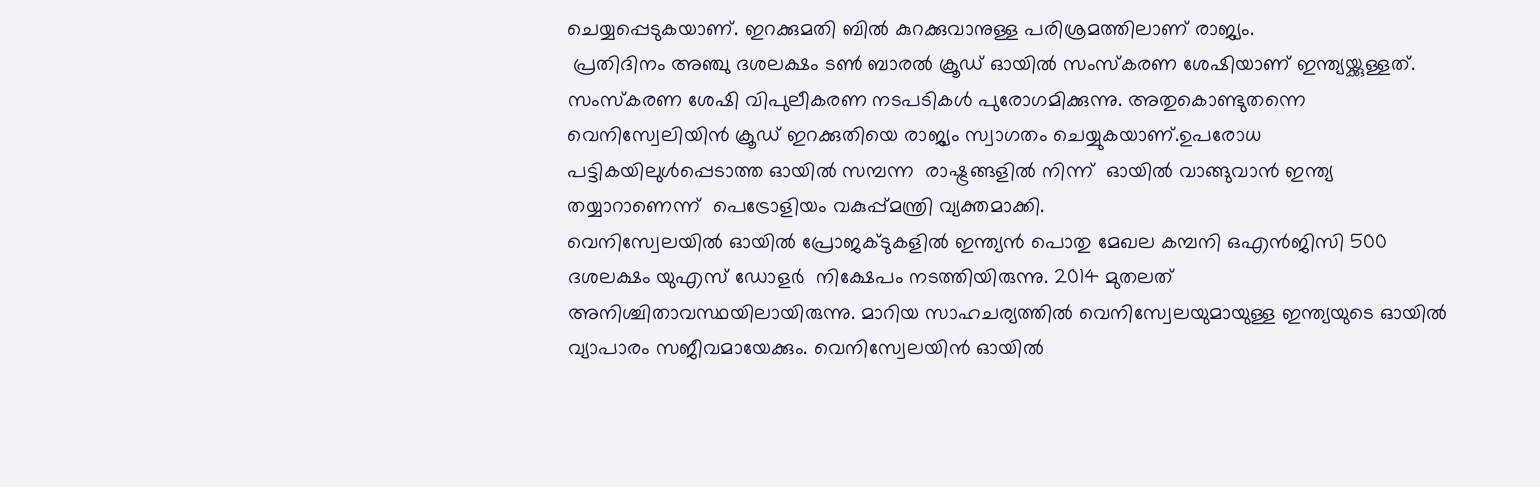ചെയ്യപ്പെടുകയാണ്. ഇറക്കുമതി ബിൽ കുറക്കുവാനുള്ള പരിശ്രമത്തിലാണ് രാജ്യം.
 പ്രതിദിനം അഞ്ചു ദശലക്ഷം ടൺ ബാരൽ ക്രൂഡ് ഓയിൽ സംസ്കരണ ശേഷിയാണ് ഇന്ത്യയ്ക്കുള്ളത്. സംസ്കരണ ശേഷി വിപുലീകരണ നടപടികൾ പുരോഗമിക്കുന്നു. അതുകൊണ്ടുതന്നെ വെനിസ്വേലിയിൻ ക്രൂഡ് ഇറക്കുതിയെ രാജ്യം സ്വാഗതം ചെയ്യുകയാണ്.ഉപരോധ പട്ടികയിലുൾപ്പെടാത്ത ഓയിൽ സമ്പന്ന  രാഷ്ട്രങ്ങളിൽ നിന്ന്  ഓയിൽ വാങ്ങുവാൻ ഇന്ത്യ തയ്യാറാണെന്ന്  പെട്രോളിയം വകുപ്പ്മന്ത്രി വ്യക്തമാക്കി.
വെനിസ്വേലയിൽ ഓയിൽ പ്രോജക്ടുകളിൽ ഇന്ത്യൻ പൊതു മേഖല കമ്പനി ഒഎൻജിസി 500 ദശലക്ഷം യുഎസ് ഡോളർ  നിക്ഷേപം നടത്തിയിരുന്നു. 2014 മുതലത് അനിശ്ചിതാവസ്ഥയിലായിരുന്നു. മാറിയ സാഹചര്യത്തിൽ വെനിസ്വേലയുമായുള്ള ഇന്ത്യയുടെ ഓയിൽ വ്യാപാരം സജീവമായേക്കും. വെനിസ്വേലയിൻ ഓയിൽ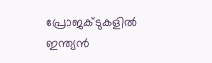പ്രോജക്ടുകളിൽ ഇന്ത്യൻ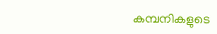കമ്പനികളുടെ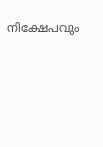നിക്ഷേപവും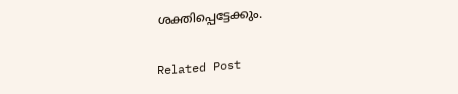ശക്തിപ്പെട്ടേക്കും.

Related Post